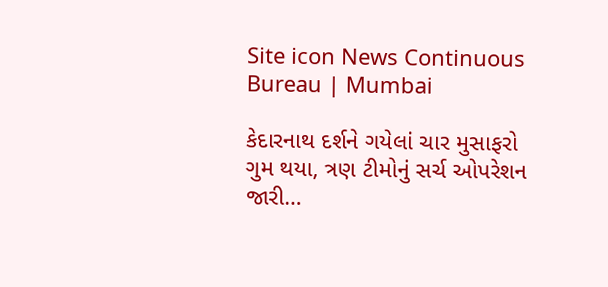Site icon News Continuous Bureau | Mumbai

કેદારનાથ દર્શને ગયેલાં ચાર મુસાફરો ગુમ થયા, ત્રણ ટીમોનું સર્ચ ઓપરેશન જારી…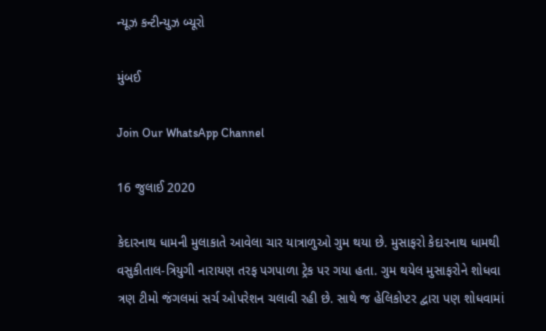ન્યૂઝ કન્ટીન્યુઝ બ્યૂરો

મુંબઈ

Join Our WhatsApp Channel

16 જુલાઈ 2020

કેદારનાથ ધામની મુલાકાતે આવેલા ચાર યાત્રાળુઓ ગુમ થયા છે. મુસાફરો કેદારનાથ ધામથી વસુકીતાલ-ત્રિયુગી નારાયણ તરફ પગપાળા ટ્રેક પર ગયા હતા. ગુમ થયેલ મુસાફરોને શોધવા ત્રણ ટીમો જંગલમાં સર્ચ ઓપરેશન ચલાવી રહી છે. સાથે જ હેલિકોપ્ટર દ્વારા પણ શોધવામાં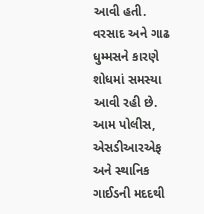આવી હતી. વરસાદ અને ગાઢ ધુમ્મસને કારણે શોધમાં સમસ્યા આવી રહી છે. આમ પોલીસ, એસડીઆરએફ અને સ્થાનિક ગાઈડની મદદથી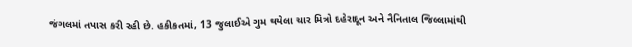જંગલમાં તપાસ કરી રહી છે. હકીકતમાં, 13 જુલાઈએ ગુમ થયેલા ચાર મિત્રો દહેરાદૂન અને નૈનિતાલ જિલ્લામાંથી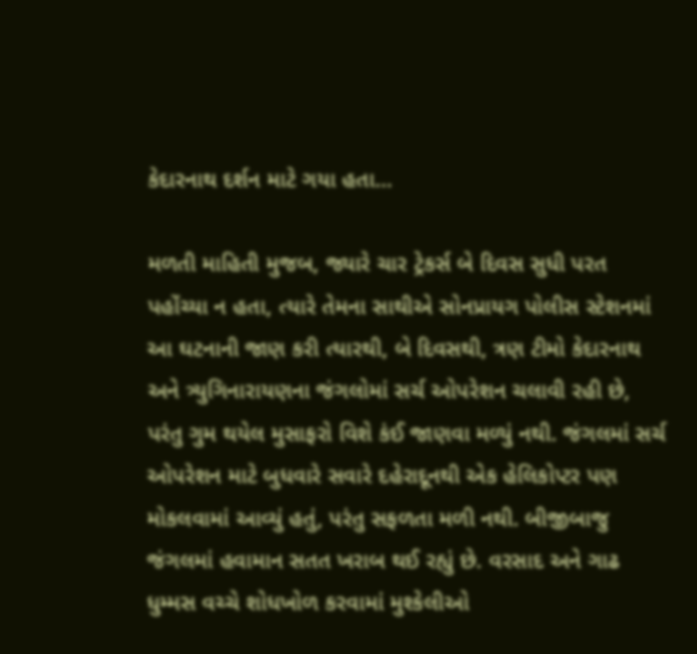કેદારનાથ દર્શન માટે ગયા હતા…

મળતી માહિતી મુજબ, જ્યારે ચાર ટ્રેકર્સ બે દિવસ સુધી પરત પહોંચ્યા ન હતા, ત્યારે તેમના સાથીએ સોનપ્રાયગ પોલીસ સ્ટેશનમાં આ ઘટનાની જાણ કરી ત્યારથી, બે દિવસથી, ત્રણ ટીમો કેદારનાથ અને ત્ર્યુગિનારાયણના જંગલોમાં સર્ચ ઓપરેશન ચલાવી રહી છે, પરંતુ ગુમ થયેલ મુસાફરો વિશે કંઈ જાણવા મળ્યું નથી. જંગલમાં સર્ચ ઓપરેશન માટે બુધવારે સવારે દહેરાદૂનથી એક હેલિકોપ્ટર પણ મોકલવામાં આવ્યું હતું, પરંતુ સફળતા મળી નથી. બીજીબાજુ જંગલમાં હવામાન સતત ખરાબ થઈ રહ્યું છે. વરસાદ અને ગાઢ ધુમ્મસ વચ્ચે શોધખોળ કરવામાં મુશ્કેલીઓ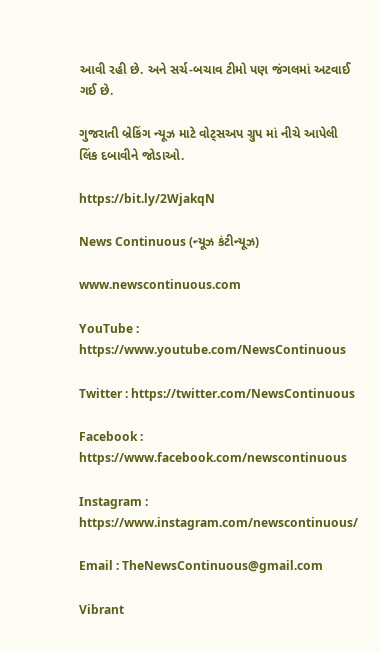આવી રહી છે. અને સર્ચ-બચાવ ટીમો પણ જંગલમાં અટવાઈ ગઈ છે.

ગુજરાતી બ્રેકિંગ ન્યૂઝ માટે વોટ્સઅપ ગ્રુપ માં નીચે આપેલી લિંક દબાવીને જોડાઓ.

https://bit.ly/2WjakqN

News Continuous (ન્યૂઝ કંટીન્યૂઝ)

www.newscontinuous.com

YouTube : https://www.youtube.com/NewsContinuous

Twitter : https://twitter.com/NewsContinuous

Facebook : https://www.facebook.com/newscontinuous

Instagram : https://www.instagram.com/newscontinuous/

Email : TheNewsContinuous@gmail.com

Vibrant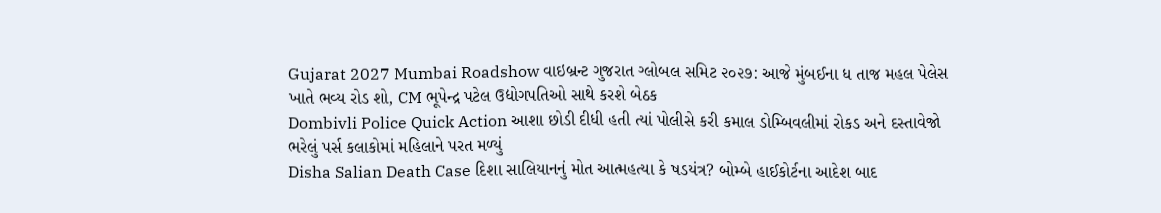Gujarat 2027 Mumbai Roadshow વાઇબ્રન્ટ ગુજરાત ગ્લોબલ સમિટ ૨૦૨૭: આજે મુંબઈના ધ તાજ મહલ પેલેસ ખાતે ભવ્ય રોડ શો, CM ભૂપેન્દ્ર પટેલ ઉદ્યોગપતિઓ સાથે કરશે બેઠક
Dombivli Police Quick Action આશા છોડી દીધી હતી ત્યાં પોલીસે કરી કમાલ ડોમ્બિવલીમાં રોકડ અને દસ્તાવેજો ભરેલું પર્સ કલાકોમાં મહિલાને પરત મળ્યું
Disha Salian Death Case દિશા સાલિયાનનું મોત આત્મહત્યા કે ષડયંત્ર? બોમ્બે હાઈકોર્ટના આદેશ બાદ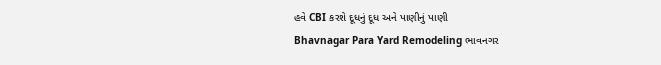હવે CBI કરશે દૂધનું દૂધ અને પાણીનું પાણી
Bhavnagar Para Yard Remodeling ભાવનગર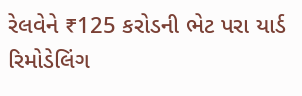રેલવેને ₹125 કરોડની ભેટ પરા યાર્ડ રિમોડેલિંગ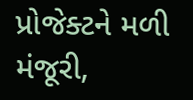પ્રોજેક્ટને મળી મંજૂરી,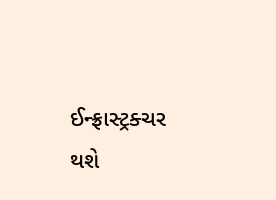ઈન્ફ્રાસ્ટ્રક્ચર થશે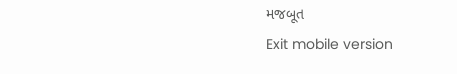મજબૂત
Exit mobile version